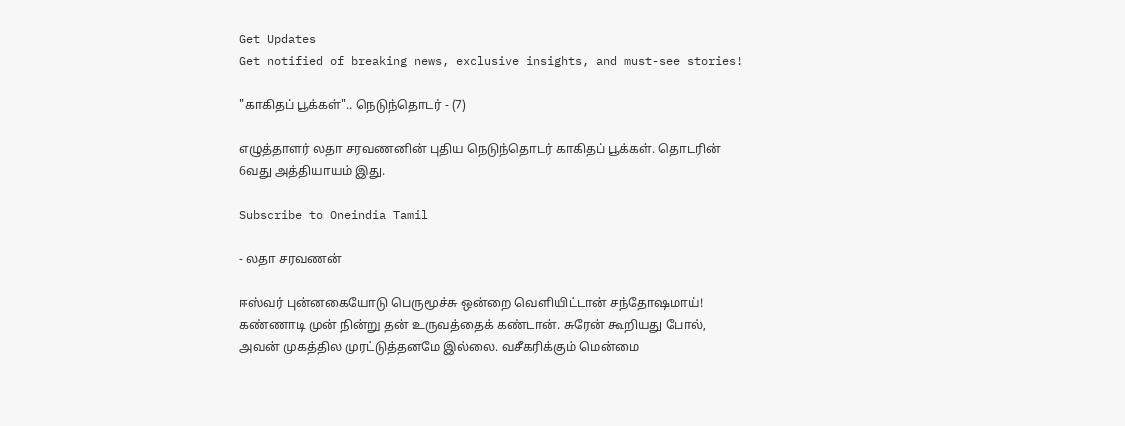Get Updates
Get notified of breaking news, exclusive insights, and must-see stories!

"காகிதப் பூக்கள்".. நெடுந்தொடர் - (7)

எழுத்தாளர் லதா சரவணனின் புதிய நெடுந்தொடர் காகிதப் பூக்கள். தொடரின் 6வது அத்தியாயம் இது.

Subscribe to Oneindia Tamil

- லதா சரவணன்

ஈஸ்வர் புன்னகையோடு பெருமூச்சு ஒன்றை வெளியிட்டான் சந்தோஷமாய்! கண்ணாடி முன் நின்று தன் உருவத்தைக் கண்டான். சுரேன் கூறியது போல், அவன் முகத்தில முரட்டுத்தனமே இல்லை. வசீகரிக்கும் மென்மை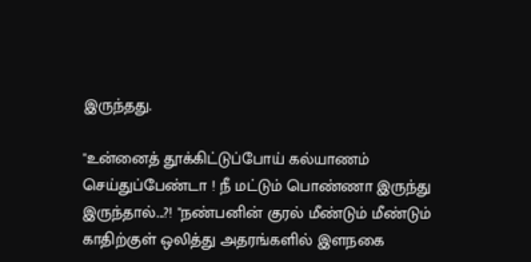இருந்தது.

"உன்னைத் தூக்கிட்டுப்போய் கல்யாணம் செய்துப்பேண்டா ! நீ மட்டும் பொண்ணா இருந்து இருந்தால்...?! "நண்பனின் குரல் மீண்டும் மீண்டும் காதிற்குள் ஒலித்து அதரங்களில் இளநகை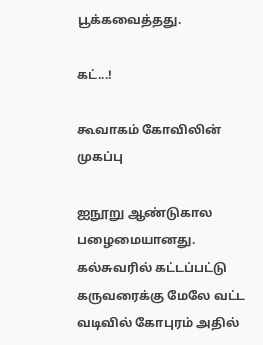பூக்கவைத்தது.

கட்...!

கூவாகம் கோவிலின் முகப்பு

ஐநூறு ஆண்டுகால பழைமையானது. கல்சுவரில் கட்டப்பட்டு கருவரைக்கு மேலே வட்ட வடிவில் கோபுரம் அதில்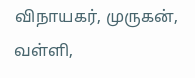விநாயகர், முருகன், வள்ளி,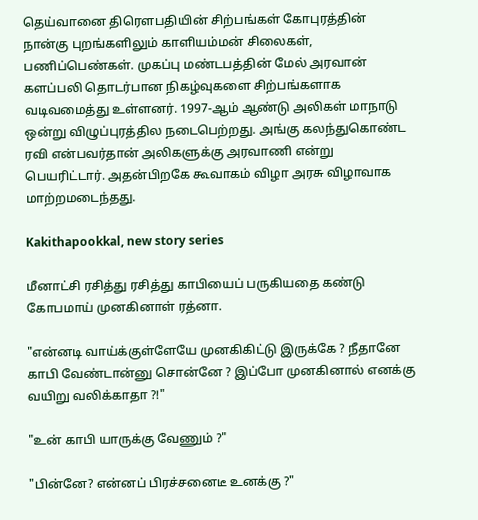தெய்வானை திரெளபதியின் சிற்பங்கள் கோபுரத்தின் நான்கு புறங்களிலும் காளியம்மன் சிலைகள், பணிப்பெண்கள். முகப்பு மண்டபத்தின் மேல் அரவான் களப்பலி தொடர்பான நிகழ்வுகளை சிற்பங்களாக வடிவமைத்து உள்ளனர். 1997-ஆம் ஆண்டு அலிகள் மாநாடு ஒன்று விழுப்புரத்தில நடைபெற்றது. அங்கு கலந்துகொண்ட ரவி என்பவர்தான் அலிகளுக்கு அரவாணி என்று பெயரிட்டார். அதன்பிறகே கூவாகம் விழா அரசு விழாவாக மாற்றமடைந்தது.

Kakithapookkal, new story series

மீனாட்சி ரசித்து ரசித்து காபியைப் பருகியதை கண்டு கோபமாய் முனகினாள் ரத்னா.

"என்னடி வாய்க்குள்ளேயே முனகிகிட்டு இருக்கே ? நீதானே காபி வேண்டான்னு சொன்னே ? இப்போ முனகினால் எனக்கு வயிறு வலிக்காதா ?!"

"உன் காபி யாருக்கு வேணும் ?"

"பின்னே? என்னப் பிரச்சனைடீ உனக்கு ?"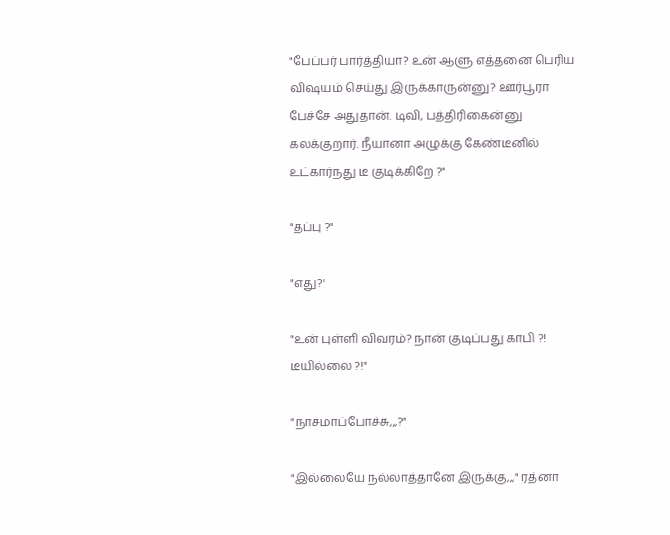"பேப்பர் பார்த்தியா? உன் ஆளு எத்தனை பெரிய விஷயம் செய்து இருக்காருன்னு? ஊர்பூரா பேச்சே அதுதான். டிவி, பத்திரிகைன்னு கலக்குறார். நீயானா அழுக்கு கேண்டீனில் உட்கார்நது டீ குடிக்கிறே ?"

"தப்பு ?"

"எது?'

"உன் புள்ளி விவரம்? நான் குடிப்பது காபி ?! டீயில்லை ?!"

"நாசமாப்போச்சு,,,?"

"இல்லையே நல்லாத்தானே இருக்கு,,," ரத்னா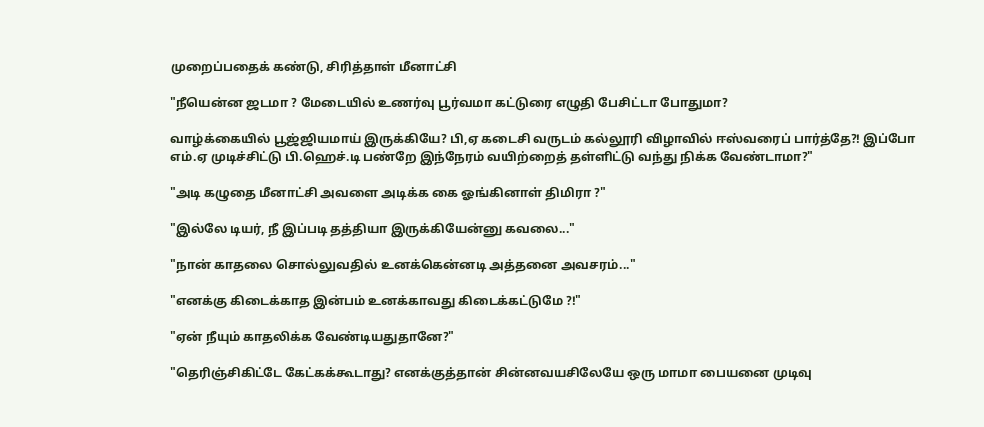முறைப்பதைக் கண்டு, சிரித்தாள் மீனாட்சி

"நீயென்ன ஜடமா ? மேடையில் உணர்வு பூர்வமா கட்டுரை எழுதி பேசிட்டா போதுமா?

வாழ்க்கையில் பூஜ்ஜியமாய் இருக்கியே? பி,ஏ கடைசி வருடம் கல்லூரி விழாவில் ஈஸ்வரைப் பார்த்தே?! இப்போ எம்.ஏ முடிச்சிட்டு பி.ஹெச்.டி பண்றே இந்நேரம் வயிற்றைத் தள்ளிட்டு வந்து நிக்க வேண்டாமா?"

"அடி கழுதை மீனாட்சி அவளை அடிக்க கை ஓங்கினாள் திமிரா ?"

"இல்லே டியர், நீ இப்படி தத்தியா இருக்கியேன்னு கவலை..."

"நான் காதலை சொல்லுவதில் உனக்கென்னடி அத்தனை அவசரம்..."

"எனக்கு கிடைக்காத இன்பம் உனக்காவது கிடைக்கட்டுமே ?!"

"ஏன் நீயும் காதலிக்க வேண்டியதுதானே?"

"தெரிஞ்சிகிட்டே கேட்கக்கூடாது? எனக்குத்தான் சின்னவயசிலேயே ஒரு மாமா பையனை முடிவு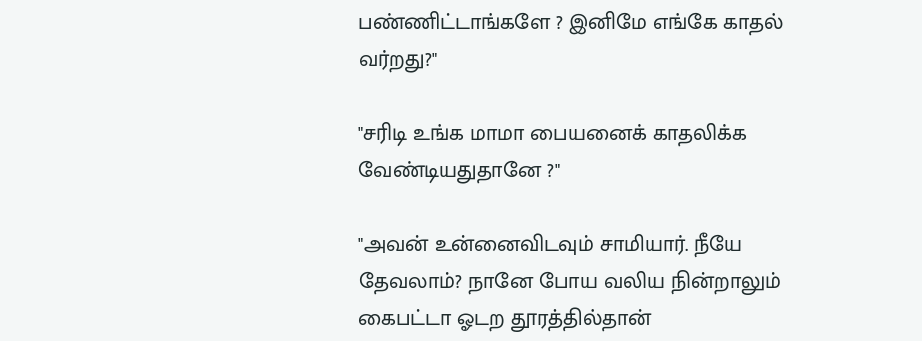பண்ணிட்டாங்களே ? இனிமே எங்கே காதல் வர்றது?"

"சரிடி உங்க மாமா பையனைக் காதலிக்க வேண்டியதுதானே ?"

"அவன் உன்னைவிடவும் சாமியார். நீயே தேவலாம்? நானே போய வலிய நின்றாலும் கைபட்டா ஓடற தூரத்தில்தான்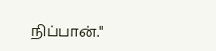நிப்பான்."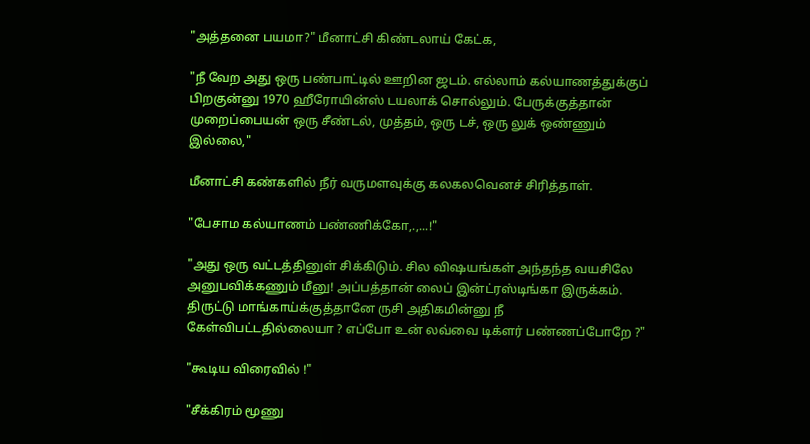"அத்தனை பயமா?" மீனாட்சி கிண்டலாய் கேட்க,

"நீ வேற அது ஒரு பண்பாட்டில் ஊறின ஜடம். எல்லாம் கல்யாணத்துக்குப் பிறகுன்னு 1970 ஹீரோயின்ஸ் டயலாக் சொல்லும். பேருக்குத்தான் முறைப்பையன் ஒரு சீண்டல், முத்தம், ஒரு டச், ஒரு லுக் ஒண்ணும் இல்லை,"

மீனாட்சி கண்களில் நீர் வருமளவுக்கு கலகலவெனச் சிரித்தாள்.

"பேசாம கல்யாணம் பண்ணிக்கோ,.,...!"

"அது ஒரு வட்டத்தினுள் சிக்கிடும். சில விஷயங்கள் அந்தந்த வயசிலே அனுபவிக்கணும் மீனு! அப்பத்தான் லைப் இன்ட்ரஸ்டிங்கா இருக்கம். திருட்டு மாங்காய்க்குத்தானே ருசி அதிகமின்னு நீ கேள்விபட்டதில்லையா ? எப்போ உன் லவ்வை டிக்ளர் பண்ணப்போறே ?"

"கூடிய விரைவில் !"

"சீக்கிரம் மூணு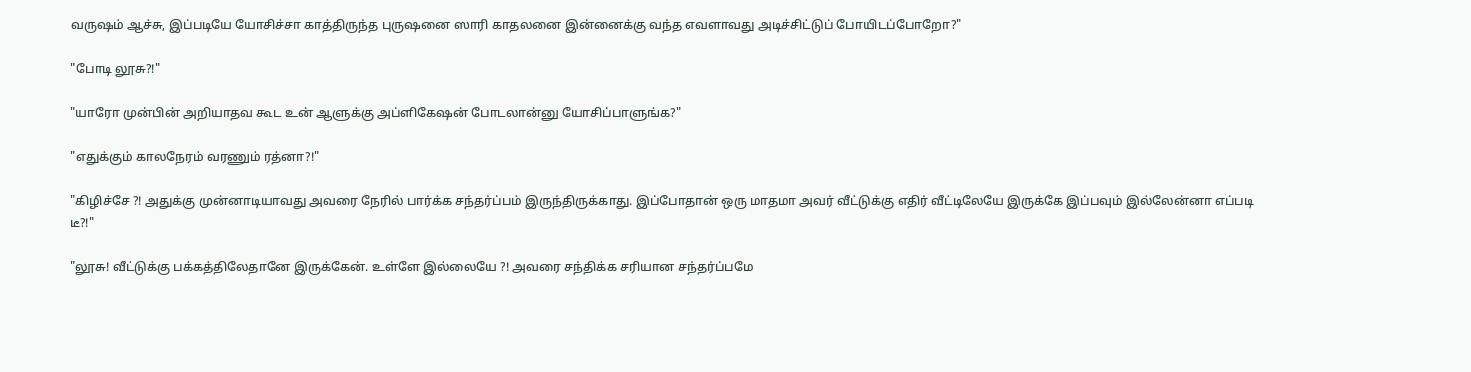வருஷம் ஆச்சு, இப்படியே யோசிச்சா காத்திருந்த புருஷனை ஸாரி காதலனை இன்னைக்கு வந்த எவளாவது அடிச்சிட்டுப் போயிடப்போறோ?"

"போடி லூசு?!"

"யாரோ முன்பின் அறியாதவ கூட உன் ஆளுக்கு அப்ளிகேஷன் போடலான்னு யோசிப்பாளுங்க?"

"எதுக்கும் காலநேரம் வரணும் ரத்னா?!"

"கிழிச்சே ?! அதுக்கு முன்னாடியாவது அவரை நேரில் பார்க்க சந்தர்ப்பம் இருந்திருக்காது. இப்போதான் ஒரு மாதமா அவர் வீட்டுக்கு எதிர் வீட்டிலேயே இருக்கே இப்பவும் இல்லேன்னா எப்படி டீ?!"

"லூசு! வீட்டுக்கு பக்கத்திலேதானே இருக்கேன். உள்ளே இல்லையே ?! அவரை சந்திக்க சரியான சந்தர்ப்பமே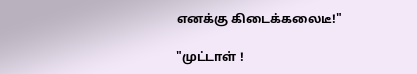எனக்கு கிடைக்கலைடீ!"

"முட்டாள் !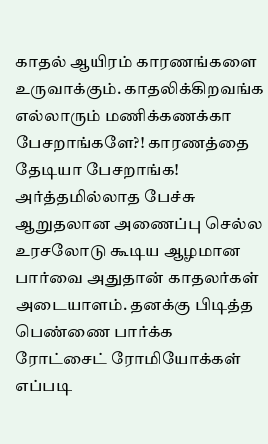காதல் ஆயிரம் காரணங்களை உருவாக்கும். காதலிக்கிறவங்க எல்லாரும் மணிக்கணக்கா பேசறாங்களே?! காரணத்தை தேடியா பேசறாங்க! அர்த்தமில்லாத பேச்சு ஆறுதலான அணைப்பு செல்ல உரசலோடு கூடிய ஆழமான பார்வை அதுதான் காதலர்கள் அடையாளம். தனக்கு பிடித்த பெண்ணை பார்க்க ரோட்சைட் ரோமியோக்கள் எப்படி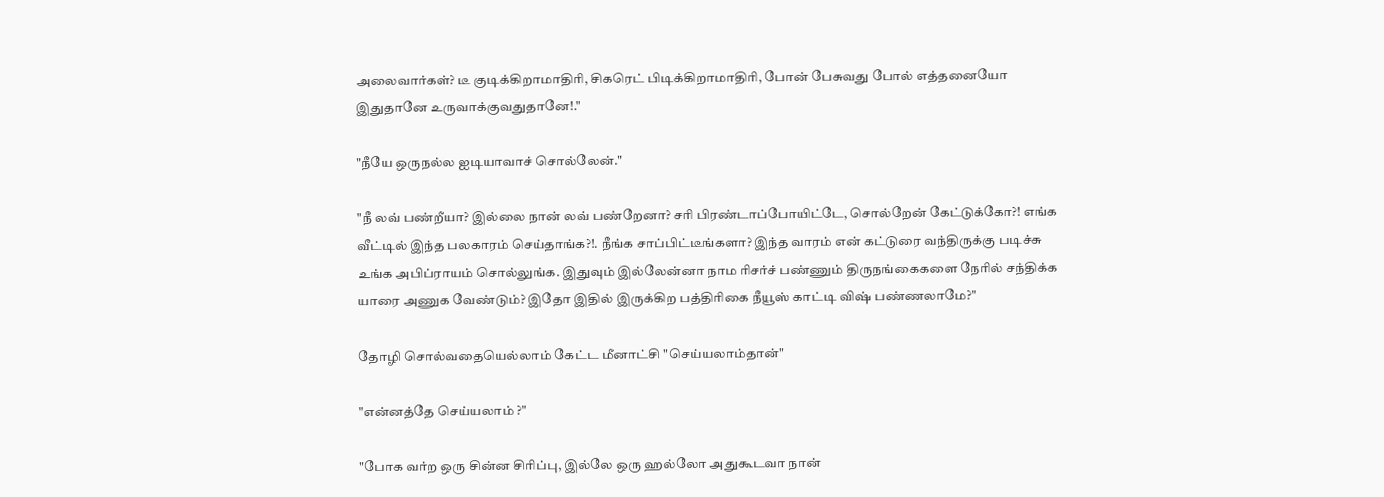அலைவார்கள்? டீ குடிக்கிறாமாதிரி, சிகரெட் பிடிக்கிறாமாதிரி, போன் பேசுவது போல் எத்தனையோ இதுதானே உருவாக்குவதுதானே!."

"நீயே ஒருநல்ல ஐடியாவாச் சொல்லேன்."

"நீ லவ் பண்றீயா? இல்லை நான் லவ் பண்றேனா? சரி பிரண்டாப்போயிட்டே, சொல்றேன் கேட்டுக்கோ?! எங்க வீட்டில் இந்த பலகாரம் செய்தாங்க?!. நீங்க சாப்பிட்டீங்களா? இந்த வாரம் என் கட்டுரை வந்திருக்கு படிச்சு உங்க அபிப்ராயம் சொல்லுங்க. இதுவும் இல்லேன்னா நாம ரிசர்ச் பண்ணும் திருநங்கைகளை நேரில் சந்திக்க யாரை அணுக வேண்டும்? இதோ இதில் இருக்கிற பத்திரிகை நீயூஸ் காட்டி விஷ் பண்ணலாமே?"

தோழி சொல்வதையெல்லாம் கேட்ட மீனாட்சி "செய்யலாம்தான்"

"என்னத்தே செய்யலாம் ?"

"போக வர்ற ஒரு சின்ன சிரிப்பு, இல்லே ஒரு ஹல்லோ அதுகூடவா நான்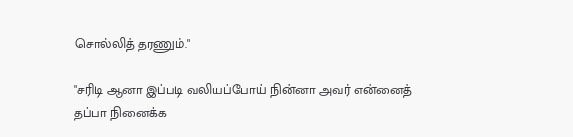சொல்லித் தரணும்."

"சரிடி ஆனா இப்படி வலியப்போய் நின்னா அவர் என்னைத் தப்பா நினைக்க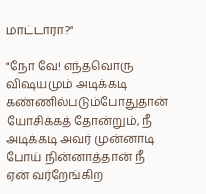மாட்டாரா?"

"நோ வே! எந்தவொரு விஷயமும் அடிக்கடி கண்ணில்படும்போதுதான் யோசிக்கத் தோன்றும், நீ அடிக்கடி அவர் முன்னாடி போய் நின்னாத்தான் நீ ஏன் வர்றேங்கிற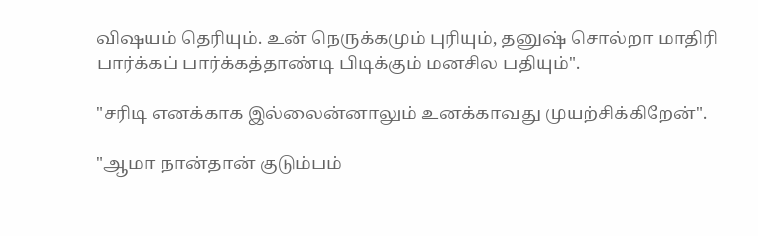விஷயம் தெரியும். உன் நெருக்கமும் புரியும், தனுஷ் சொல்றா மாதிரி பார்க்கப் பார்க்கத்தாண்டி பிடிக்கும் மனசில பதியும்".

"சரிடி எனக்காக இல்லைன்னாலும் உனக்காவது முயற்சிக்கிறேன்".

"ஆமா நான்தான் குடும்பம்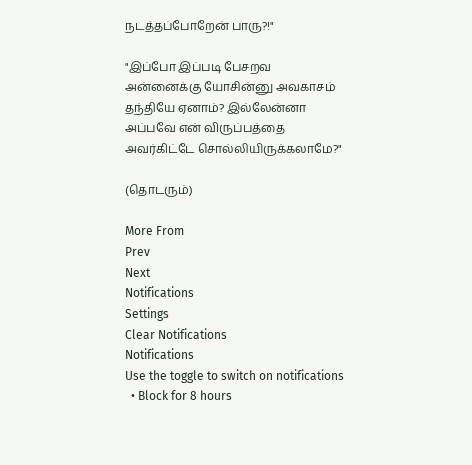நடத்தப்போறேன் பாரு?!"

"இப்போ இப்படி பேசறவ அன்னைக்கு யோசின்னு அவகாசம் தந்தியே ஏனாம்? இல்லேன்னா அப்பவே என் விருப்பத்தை அவர்கிட்டே சொல்லியிருக்கலாமே?"

(தொடரும்)

More From
Prev
Next
Notifications
Settings
Clear Notifications
Notifications
Use the toggle to switch on notifications
  • Block for 8 hours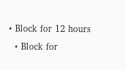• Block for 12 hours
  • Block for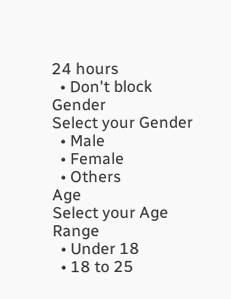24 hours
  • Don't block
Gender
Select your Gender
  • Male
  • Female
  • Others
Age
Select your Age Range
  • Under 18
  • 18 to 25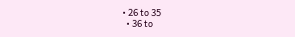• 26 to 35
  • 36 to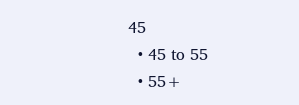45
  • 45 to 55
  • 55+